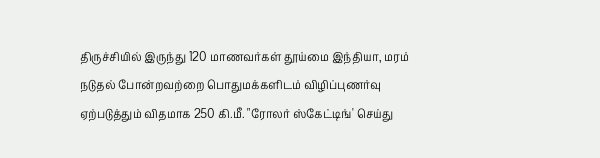திருச்சியில் இருந்து 120 மாணவர்கள் தூய்மை இந்தியா, மரம் நடுதல் போன்றவற்றை பொதுமக்களிடம் விழிப்புணர்வு ஏற்படுத்தும் விதமாக 250 கி.மீ. "ரோலர் ஸ்கேட்டிங்' செய்து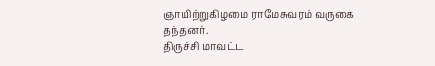ஞாயிற்றுகிழமை ராமேசுவரம் வருகை தந்தனர்.
திருச்சி மாவட்ட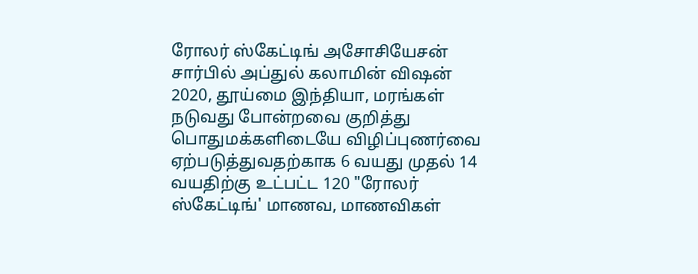ரோலர் ஸ்கேட்டிங் அசோசியேசன் சார்பில் அப்துல் கலாமின் விஷன் 2020, தூய்மை இந்தியா, மரங்கள் நடுவது போன்றவை குறித்து பொதுமக்களிடையே விழிப்புணர்வை ஏற்படுத்துவதற்காக 6 வயது முதல் 14 வயதிற்கு உட்பட்ட 120 "ரோலர் ஸ்கேட்டிங்' மாணவ, மாணவிகள்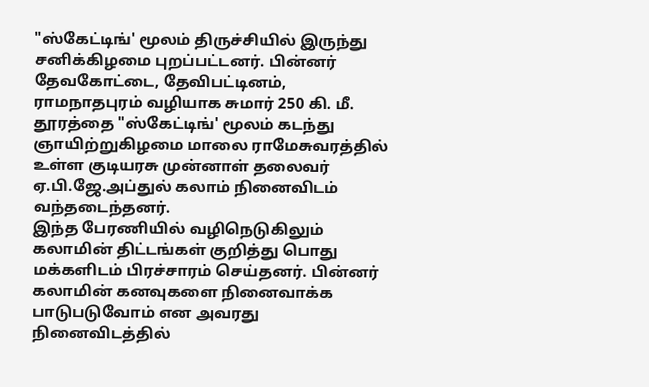"ஸ்கேட்டிங்' மூலம் திருச்சியில் இருந்து சனிக்கிழமை புறப்பட்டனர். பின்னர் தேவகோட்டை, தேவிபட்டினம், ராமநாதபுரம் வழியாக சுமார் 250 கி. மீ. தூரத்தை "ஸ்கேட்டிங்' மூலம் கடந்து ஞாயிற்றுகிழமை மாலை ராமேசுவரத்தில் உள்ள குடியரசு முன்னாள் தலைவர் ஏ.பி.ஜே.அப்துல் கலாம் நினைவிடம் வந்தடைந்தனர்.
இந்த பேரணியில் வழிநெடுகிலும் கலாமின் திட்டங்கள் குறித்து பொது மக்களிடம் பிரச்சாரம் செய்தனர். பின்னர் கலாமின் கனவுகளை நினைவாக்க பாடுபடுவோம் என அவரது நினைவிடத்தில்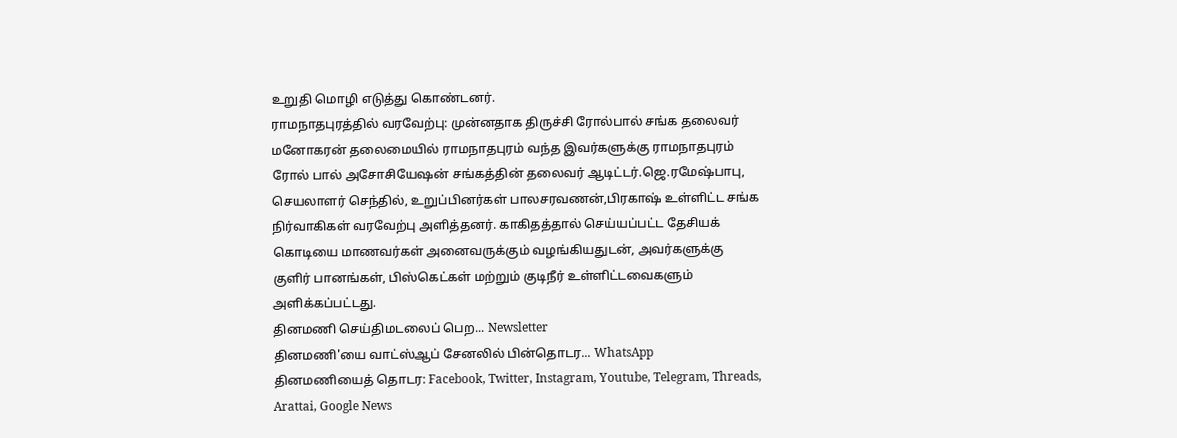உறுதி மொழி எடுத்து கொண்டனர்.
ராமநாதபுரத்தில் வரவேற்பு: முன்னதாக திருச்சி ரோல்பால் சங்க தலைவர் மனோகரன் தலைமையில் ராமநாதபுரம் வந்த இவர்களுக்கு ராமநாதபுரம் ரோல் பால் அசோசியேஷன் சங்கத்தின் தலைவர் ஆடிட்டர்.ஜெ.ரமேஷ்பாபு, செயலாளர் செந்தில், உறுப்பினர்கள் பாலசரவணன்,பிரகாஷ் உள்ளிட்ட சங்க நிர்வாகிகள் வரவேற்பு அளித்தனர். காகிதத்தால் செய்யப்பட்ட தேசியக் கொடியை மாணவர்கள் அனைவருக்கும் வழங்கியதுடன், அவர்களுக்கு குளிர் பானங்கள், பிஸ்கெட்கள் மற்றும் குடிநீர் உள்ளிட்டவைகளும் அளிக்கப்பட்டது.
தினமணி செய்திமடலைப் பெற... Newsletter
தினமணி'யை வாட்ஸ்ஆப் சேனலில் பின்தொடர... WhatsApp
தினமணியைத் தொடர: Facebook, Twitter, Instagram, Youtube, Telegram, Threads, Arattai, Google News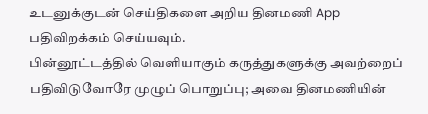உடனுக்குடன் செய்திகளை அறிய தினமணி App பதிவிறக்கம் செய்யவும்.
பின்னூட்டத்தில் வெளியாகும் கருத்துகளுக்கு அவற்றைப் பதிவிடுவோரே முழுப் பொறுப்பு; அவை தினமணியின்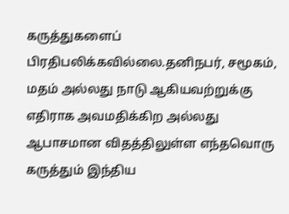கருத்துகளைப் பிரதிபலிக்கவில்லை.தனிநபர், சமூகம், மதம் அல்லது நாடு ஆகியவற்றுக்கு எதிராக அவமதிக்கிற அல்லது ஆபாசமான விதத்திலுள்ள எந்தவொரு கருத்தும் இந்திய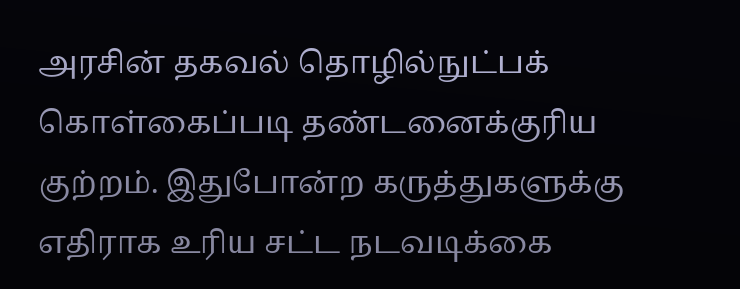அரசின் தகவல் தொழில்நுட்பக் கொள்கைப்படி தண்டனைக்குரிய குற்றம். இதுபோன்ற கருத்துகளுக்கு எதிராக உரிய சட்ட நடவடிக்கை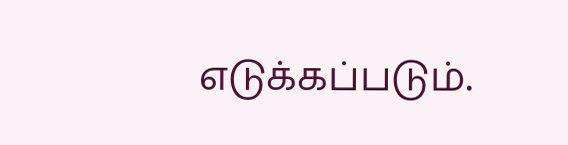எடுக்கப்படும்.